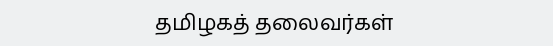தமிழகத் தலைவர்கள்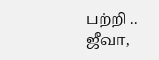பற்றி ..
ஜீவா,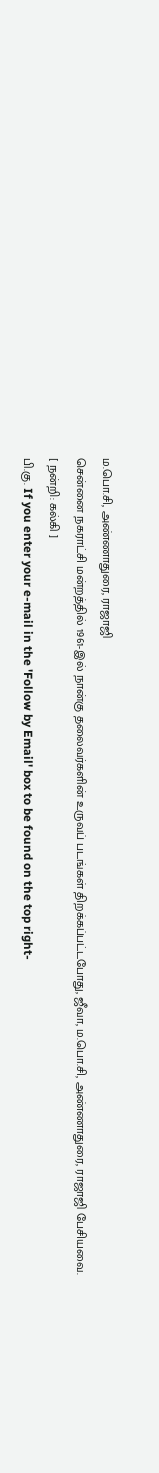ம.பொ.சி, அண்ணாதுரை, ராஜாஜி
சென்னை நகராட்சி மன்றத்தில் 1961-இல் நான்கு தலைவர்களின் உருவப் படங்கள் திறக்கப்பட்டபோது, ஜீவா, ம.பொ.சி, அண்ணாதுரை, ராஜாஜி பேசியவை.
[ நன்றி: கல்கி ]
பி.கு. If you enter your e-mail in the 'Follow by Email' box to be found on the top right-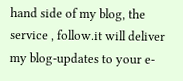hand side of my blog, the service , follow.it will deliver my blog-updates to your e-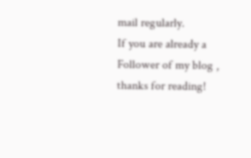mail regularly.
If you are already a Follower of my blog , thanks for reading!